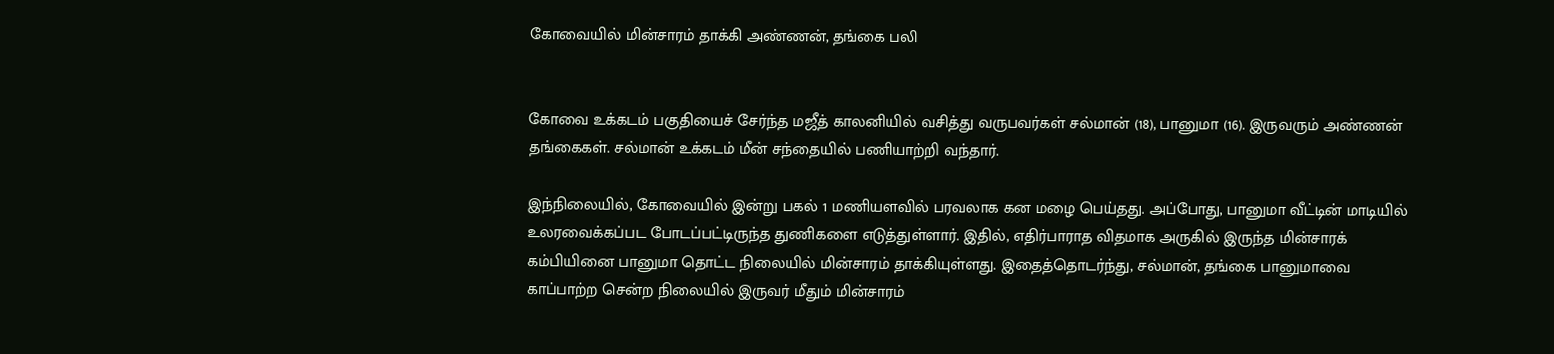கோவையில் மின்சாரம் தாக்கி அண்ணன், தங்கை பலி


கோவை உக்கடம் பகுதியைச் சேர்ந்த மஜீத் காலனியில் வசித்து வருபவர்கள் சல்மான் (18), பானுமா (16). இருவரும் அண்ணன் தங்கைகள். சல்மான் உக்கடம் மீன் சந்தையில் பணியாற்றி வந்தார்.

இந்நிலையில், கோவையில் இன்று பகல் 1 மணியளவில் பரவலாக கன மழை பெய்தது. அப்போது, பானுமா வீட்டின் மாடியில் உலரவைக்கப்பட போடப்பட்டிருந்த துணிகளை எடுத்துள்ளார். இதில், எதிர்பாராத விதமாக அருகில் இருந்த மின்சாரக் கம்பியினை பானுமா தொட்ட நிலையில் மின்சாரம் தாக்கியுள்ளது. இதைத்தொடர்ந்து, சல்மான், தங்கை பானுமாவை காப்பாற்ற சென்ற நிலையில் இருவர் மீதும் மின்சாரம்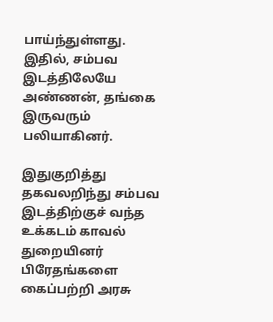பாய்ந்துள்ளது. இதில், சம்பவ இடத்திலேயே அண்ணன், தங்கை இருவரும் பலியாகினர்.

இதுகுறித்து தகவலறிந்து சம்பவ இடத்திற்குச் வந்த உக்கடம் காவல் துறையினர் பிரேதங்களை கைப்பற்றி அரசு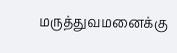மருத்துவமனைக்கு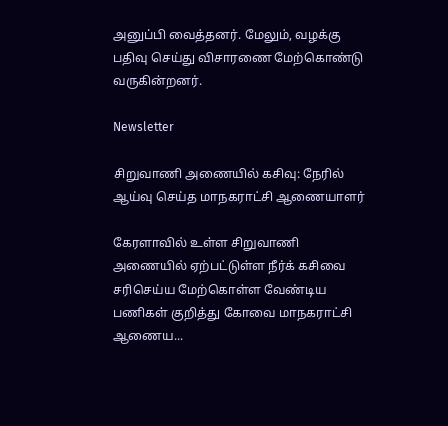அனுப்பி வைத்தனர். மேலும், வழக்கு பதிவு செய்து விசாரணை மேற்கொண்டு வருகின்றனர்.

Newsletter

சிறுவாணி அணையில் கசிவு: நேரில் ஆய்வு செய்த மாநகராட்சி ஆணையாளர்

கேரளாவில் உள்ள சிறுவாணி அணையில் ஏற்பட்டுள்ள நீர்க் கசிவை சரிசெய்ய மேற்கொள்ள வேண்டிய பணிகள் குறித்து கோவை மாநகராட்சி ஆணைய...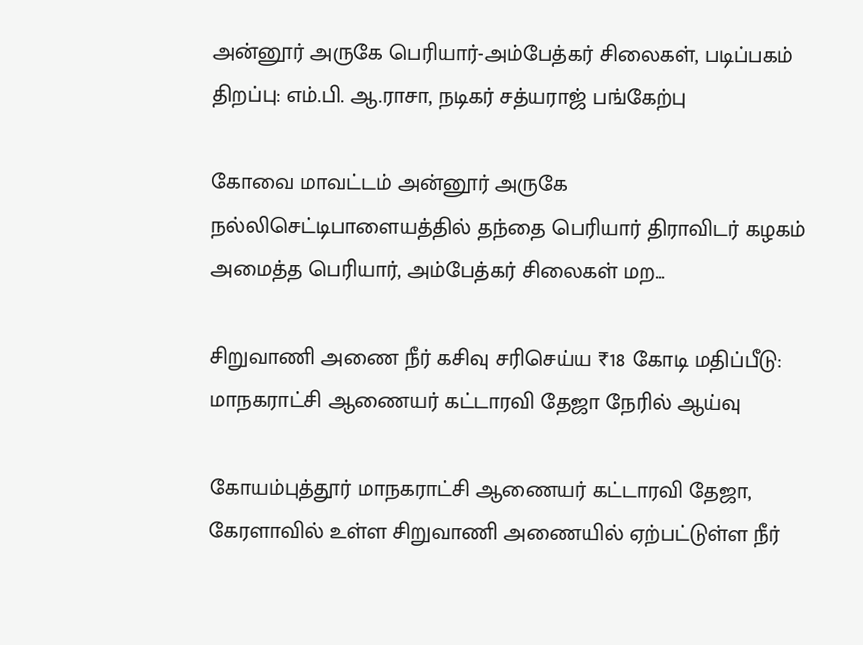அன்னூர் அருகே பெரியார்-அம்பேத்கர் சிலைகள், படிப்பகம் திறப்பு: எம்.பி. ஆ.ராசா, நடிகர் சத்யராஜ் பங்கேற்பு

கோவை மாவட்டம் அன்னூர் அருகே நல்லிசெட்டிபாளையத்தில் தந்தை பெரியார் திராவிடர் கழகம் அமைத்த பெரியார், அம்பேத்கர் சிலைகள் மற...

சிறுவாணி அணை நீர் கசிவு சரிசெய்ய ₹18 கோடி மதிப்பீடு: மாநகராட்சி ஆணையர் கட்டாரவி தேஜா நேரில் ஆய்வு

கோயம்புத்தூர் மாநகராட்சி ஆணையர் கட்டாரவி தேஜா, கேரளாவில் உள்ள சிறுவாணி அணையில் ஏற்பட்டுள்ள நீர்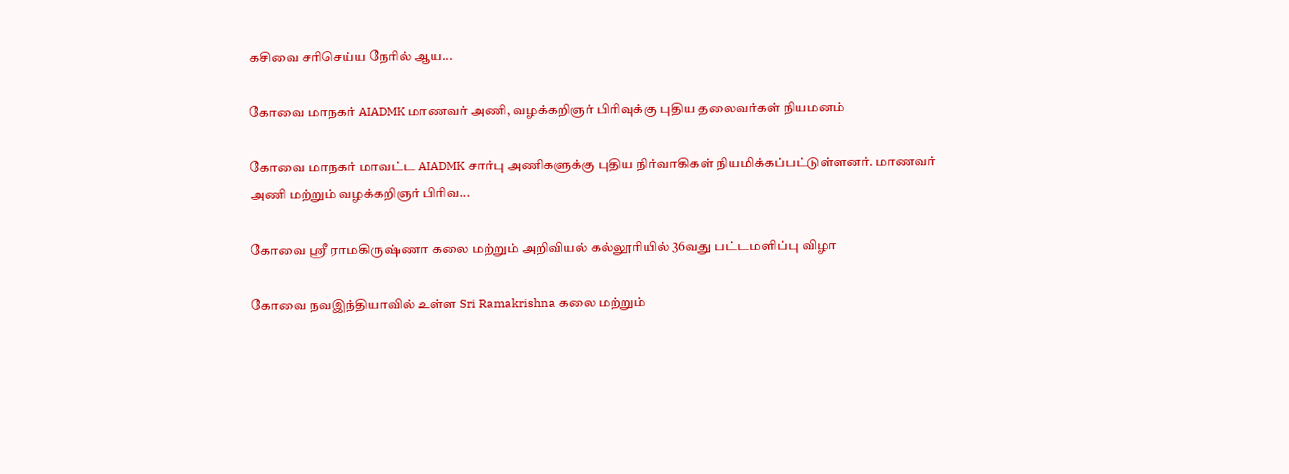கசிவை சரிசெய்ய நேரில் ஆய...

கோவை மாநகர் AIADMK மாணவர் அணி, வழக்கறிஞர் பிரிவுக்கு புதிய தலைவர்கள் நியமனம்

கோவை மாநகர் மாவட்ட AIADMK சார்பு அணிகளுக்கு புதிய நிர்வாகிகள் நியமிக்கப்பட்டுள்ளனர். மாணவர் அணி மற்றும் வழக்கறிஞர் பிரிவ...

கோவை ஸ்ரீ ராமகிருஷ்ணா கலை மற்றும் அறிவியல் கல்லூரியில் 36வது பட்டமளிப்பு விழா

கோவை நவஇந்தியாவில் உள்ள Sri Ramakrishna கலை மற்றும்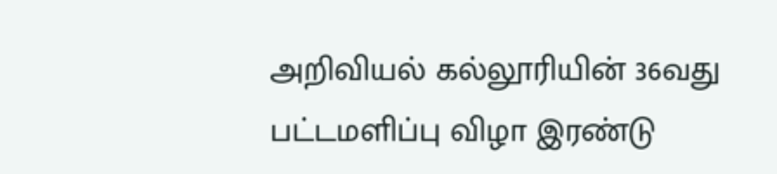அறிவியல் கல்லூரியின் 36வது பட்டமளிப்பு விழா இரண்டு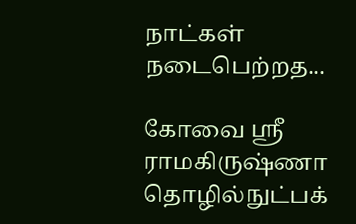நாட்கள் நடைபெற்றத...

கோவை ஸ்ரீ ராமகிருஷ்ணா தொழில்நுட்பக்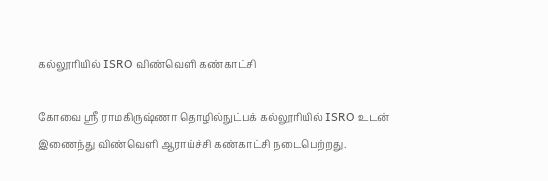கல்லூரியில் ISRO விண்வெளி கண்காட்சி

கோவை ஸ்ரீ ராமகிருஷ்ணா தொழில்நுட்பக் கல்லூரியில் ISRO உடன் இணைந்து விண்வெளி ஆராய்ச்சி கண்காட்சி நடைபெற்றது.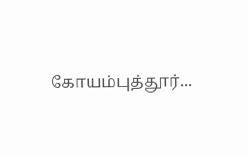கோயம்புத்தூர்...